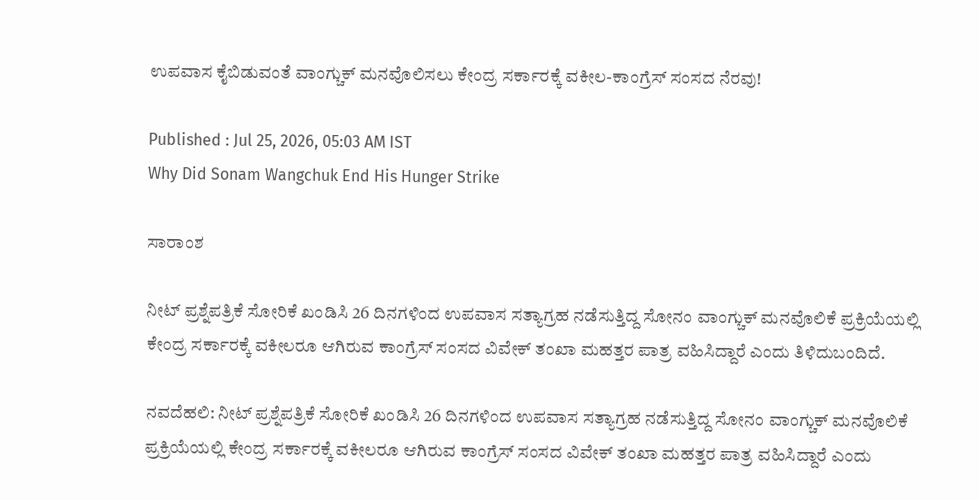ಉಪವಾಸ ಕೈಬಿಡುವಂತೆ ವಾಂಗ್ಚುಕ್‌ ಮನವೊಲಿಸಲು ಕೇಂದ್ರ ಸರ್ಕಾರಕ್ಕೆ ವಕೀಲ-ಕಾಂಗ್ರೆಸ್‌ ಸಂಸದ ನೆರವು!

Published : Jul 25, 2026, 05:03 AM IST
Why Did Sonam Wangchuk End His Hunger Strike

ಸಾರಾಂಶ

ನೀಟ್ ಪ್ರಶ್ನೆಪತ್ರಿಕೆ ಸೋರಿಕೆ ಖಂಡಿಸಿ 26 ದಿನಗಳಿಂದ ಉಪವಾಸ ಸತ್ಯಾಗ್ರಹ ನಡೆಸುತ್ತಿದ್ದ ಸೋನಂ ವಾಂಗ್ಚುಕ್‌ ಮನವೊಲಿಕೆ ಪ್ರಕ್ರಿಯೆಯಲ್ಲಿ ಕೇಂದ್ರ ಸರ್ಕಾರಕ್ಕೆ ವಕೀಲರೂ ಆಗಿರುವ ಕಾಂಗ್ರೆಸ್‌ ಸಂಸದ ವಿವೇಕ್‌ ತಂಖಾ ಮಹತ್ತರ ಪಾತ್ರ ವಹಿಸಿದ್ದಾರೆ ಎಂದು ತಿಳಿದುಬಂದಿದೆ.

ನವದೆಹಲಿ: ನೀಟ್ ಪ್ರಶ್ನೆಪತ್ರಿಕೆ ಸೋರಿಕೆ ಖಂಡಿಸಿ 26 ದಿನಗಳಿಂದ ಉಪವಾಸ ಸತ್ಯಾಗ್ರಹ ನಡೆಸುತ್ತಿದ್ದ ಸೋನಂ ವಾಂಗ್ಚುಕ್‌ ಮನವೊಲಿಕೆ ಪ್ರಕ್ರಿಯೆಯಲ್ಲಿ ಕೇಂದ್ರ ಸರ್ಕಾರಕ್ಕೆ ವಕೀಲರೂ ಆಗಿರುವ ಕಾಂಗ್ರೆಸ್‌ ಸಂಸದ ವಿವೇಕ್‌ ತಂಖಾ ಮಹತ್ತರ ಪಾತ್ರ ವಹಿಸಿದ್ದಾರೆ ಎಂದು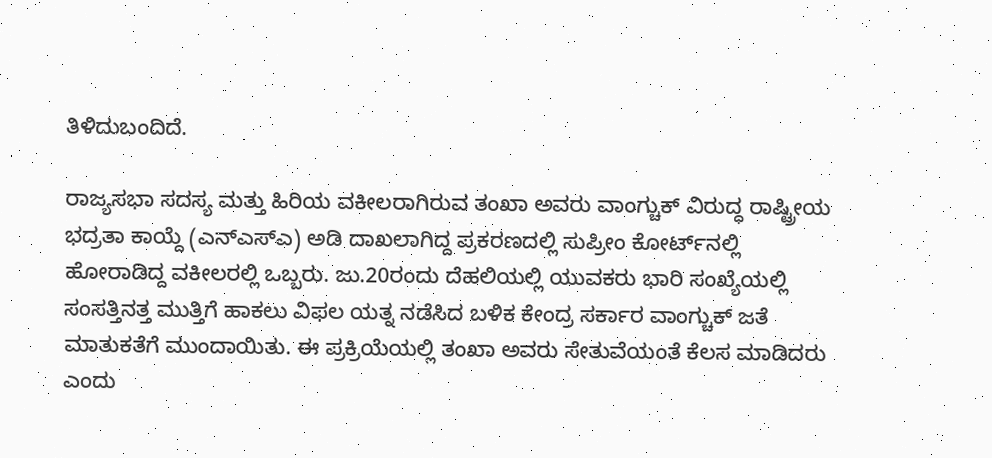ತಿಳಿದುಬಂದಿದೆ.

ರಾಜ್ಯಸಭಾ ಸದಸ್ಯ ಮತ್ತು ಹಿರಿಯ ವಕೀಲರಾಗಿರುವ ತಂಖಾ ಅವರು ವಾಂಗ್ಚುಕ್‌ ವಿರುದ್ಧ ರಾಷ್ಟ್ರೀಯ ಭದ್ರತಾ ಕಾಯ್ದೆ (ಎನ್‌ಎಸ್‌ಎ) ಅಡಿ ದಾಖಲಾಗಿದ್ದ ಪ್ರಕರಣದಲ್ಲಿ ಸುಪ್ರೀಂ ಕೋರ್ಟ್‌ನಲ್ಲಿ ಹೋರಾಡಿದ್ದ ವಕೀಲರಲ್ಲಿ ಒಬ್ಬರು. ಜು.20ರಂದು ದೆಹಲಿಯಲ್ಲಿ ಯುವಕರು ಭಾರಿ ಸಂಖ್ಯೆಯಲ್ಲಿ ಸಂಸತ್ತಿನತ್ತ ಮುತ್ತಿಗೆ ಹಾಕಲು ವಿಫಲ ಯತ್ನ ನಡೆಸಿದ ಬಳಿಕ ಕೇಂದ್ರ ಸರ್ಕಾರ ವಾಂಗ್ಚುಕ್‌ ಜತೆ ಮಾತುಕತೆಗೆ ಮುಂದಾಯಿತು. ಈ ಪ್ರಕ್ರಿಯೆಯಲ್ಲಿ ತಂಖಾ ಅವರು ಸೇತುವೆಯಂತೆ ಕೆಲಸ ಮಾಡಿದರು ಎಂದು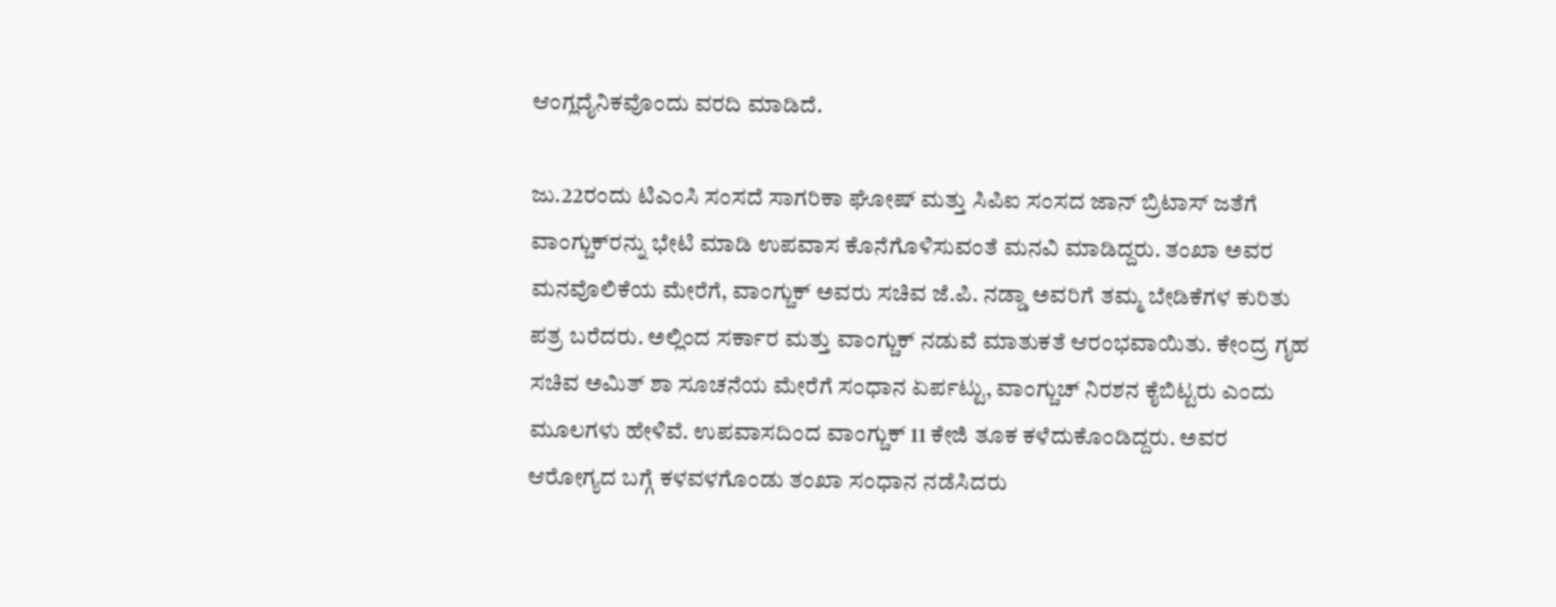ಆಂಗ್ಲದೈನಿಕವೊಂದು ವರದಿ ಮಾಡಿದೆ.

ಜು.22ರಂದು ಟಿಎಂಸಿ ಸಂಸದೆ ಸಾಗರಿಕಾ ಘೋಷ್ ಮತ್ತು ಸಿಪಿಐ ಸಂಸದ ಜಾನ್ ಬ್ರಿಟಾಸ್ ಜತೆಗೆ ವಾಂಗ್ಚುಕ್‌ರನ್ನು ಭೇಟಿ ಮಾಡಿ ಉಪವಾಸ ಕೊನೆಗೊಳಿಸುವಂತೆ ಮನವಿ ಮಾಡಿದ್ದರು. ತಂಖಾ ಅವರ ಮನವೊಲಿಕೆಯ ಮೇರೆಗೆ, ವಾಂಗ್ಚುಕ್‌ ಅವರು ಸಚಿವ ಜೆ.ಪಿ. ನಡ್ಡಾ ಅವರಿಗೆ ತಮ್ಮ ಬೇಡಿಕೆಗಳ ಕುರಿತು ಪತ್ರ ಬರೆದರು. ಅಲ್ಲಿಂದ ಸರ್ಕಾರ ಮತ್ತು ವಾಂಗ್ಚುಕ್‌ ನಡುವೆ ಮಾತುಕತೆ ಆರಂಭವಾಯಿತು. ಕೇಂದ್ರ ಗೃಹ ಸಚಿವ ಅಮಿತ್ ಶಾ ಸೂಚನೆಯ ಮೇರೆಗೆ ಸಂಧಾನ ಏರ್ಪಟ್ಟು, ವಾಂಗ್ಚುಚ್‌ ನಿರಶನ ಕೈಬಿಟ್ಟರು ಎಂದು ಮೂಲಗಳು ಹೇಳಿವೆ. ಉಪವಾಸದಿಂದ ವಾಂಗ್ಚುಕ್‌ 11 ಕೇಜಿ ತೂಕ ಕಳೆದುಕೊಂಡಿದ್ದರು. ಅವರ ಆರೋಗ್ಯದ ಬಗ್ಗೆ ಕಳವಳಗೊಂಡು ತಂಖಾ ಸಂಧಾನ ನಡೆಸಿದರು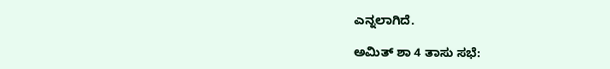ಎನ್ನಲಾಗಿದೆ.

ಅಮಿತ್‌ ಶಾ 4 ತಾಸು ಸಭೆ: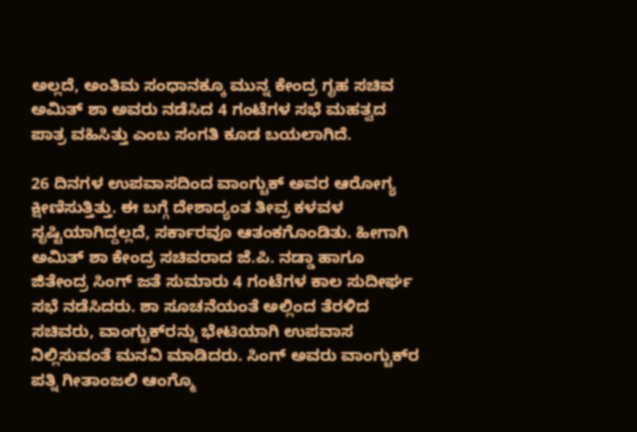ಅಲ್ಲದೆ, ಅಂತಿಮ ಸಂಧಾನಕ್ಕೂ ಮುನ್ನ ಕೇಂದ್ರ ಗೃಹ ಸಚಿವ ಅಮಿತ್‌ ಶಾ ಅವರು ನಡೆಸಿದ 4 ಗಂಟೆಗಳ ಸಭೆ ಮಹತ್ವದ ಪಾತ್ರ ವಹಿಸಿತ್ತು ಎಂಬ ಸಂಗತಿ ಕೂಡ ಬಯಲಾಗಿದೆ.

26 ದಿನಗಳ ಉಪವಾಸದಿಂದ ವಾಂಗ್ಚುಕ್‌ ಅವರ ಆರೋಗ್ಯ ಕ್ಷೀಣಿಸುತ್ತಿತ್ತು. ಈ ಬಗ್ಗೆ ದೇಶಾದ್ಯಂತ ತೀವ್ರ ಕಳವಳ ಸೃಷ್ಟಿಯಾಗಿದ್ದಲ್ಲದೆ, ಸರ್ಕಾರವೂ ಆತಂಕಗೊಂಡಿತು. ಹೀಗಾಗಿ ಅಮಿತ್ ಶಾ ಕೇಂದ್ರ ಸಚಿವರಾದ ಜೆ.ಪಿ. ನಡ್ಡಾ ಹಾಗೂ ಜಿತೇಂದ್ರ ಸಿಂಗ್‌ ಜತೆ ಸುಮಾರು 4 ಗಂಟೆಗಳ ಕಾಲ ಸುದೀರ್ಘ ಸಭೆ ನಡೆಸಿದರು. ಶಾ ಸೂಚನೆಯಂತೆ ಅಲ್ಲಿಂದ ತೆರಳಿದ ಸಚಿವರು, ವಾಂಗ್ಚುಕ್‌ರನ್ನು ಭೇಟಿಯಾಗಿ ಉಪವಾಸ ನಿಲ್ಲಿಸುವಂತೆ ಮನವಿ ಮಾಡಿದರು. ಸಿಂಗ್‌ ಅವರು ವಾಂಗ್ಚುಕ್‌ರ ಪತ್ನಿ ಗೀತಾಂಜಲಿ ಆಂಗ್ಮೊ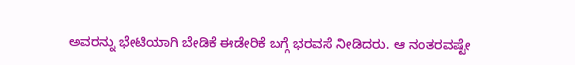ಅವರನ್ನು ಭೇಟಿಯಾಗಿ ಬೇಡಿಕೆ ಈಡೇರಿಕೆ ಬಗ್ಗೆ ಭರವಸೆ ನೀಡಿದರು. ಆ ನಂತರವಷ್ಟೇ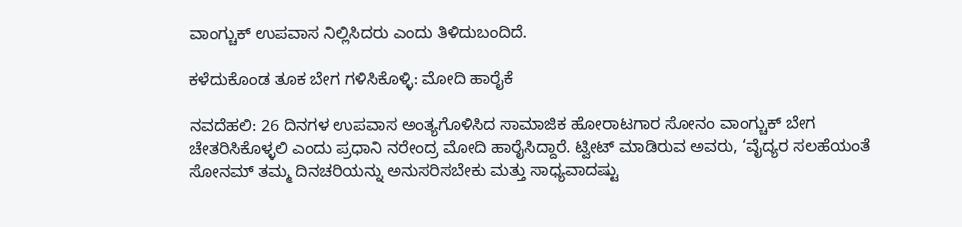ವಾಂಗ್ಚುಕ್‌ ಉಪವಾಸ ನಿಲ್ಲಿಸಿದರು ಎಂದು ತಿಳಿದುಬಂದಿದೆ.

ಕಳೆದುಕೊಂಡ ತೂಕ ಬೇಗ ಗಳಿಸಿಕೊಳ್ಳಿ: ಮೋದಿ ಹಾರೈಕೆ

ನವದೆಹಲಿ: 26 ದಿನಗಳ ಉಪವಾಸ ಅಂತ್ಯಗೊಳಿಸಿದ ಸಾಮಾಜಿಕ ಹೋರಾಟಗಾರ ಸೋನಂ ವಾಂಗ್ಚುಕ್ ಬೇಗ ಚೇತರಿಸಿಕೊಳ್ಳಲಿ ಎಂದು ಪ್ರಧಾನಿ ನರೇಂದ್ರ ಮೋದಿ ಹಾರೈಸಿದ್ದಾರೆ. ಟ್ವೀಟ್ ಮಾಡಿರುವ ಅವರು, ‘ವೈದ್ಯರ ಸಲಹೆಯಂತೆ ಸೋನಮ್ ತಮ್ಮ ದಿನಚರಿಯನ್ನು ಅನುಸರಿಸಬೇಕು ಮತ್ತು ಸಾಧ್ಯವಾದಷ್ಟು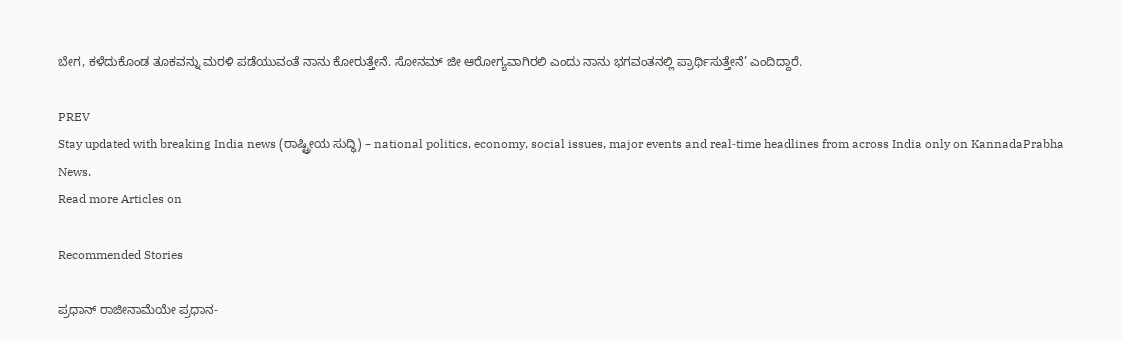ಬೇಗ, ಕಳೆದುಕೊಂಡ ತೂಕವನ್ನು ಮರಳಿ ಪಡೆಯುವಂತೆ ನಾನು ಕೋರುತ್ತೇನೆ. ಸೋನಮ್ ಜೀ ಆರೋಗ್ಯವಾಗಿರಲಿ ಎಂದು ನಾನು ಭಗವಂತನಲ್ಲಿ ಪ್ರಾರ್ಥಿಸುತ್ತೇನೆ’ ಎಂದಿದ್ದಾರೆ.

PREV
Stay updated with breaking India news (ರಾಷ್ಟ್ರೀಯ ಸುದ್ಧಿ) – national politics, economy, social issues, major events and real‑time headlines from across India only on KannadaPrabha News.
Read more Articles on

Recommended Stories

ಪ್ರಧಾನ್‌ ರಾಜೀನಾಮೆಯೇ ಪ್ರಧಾನ-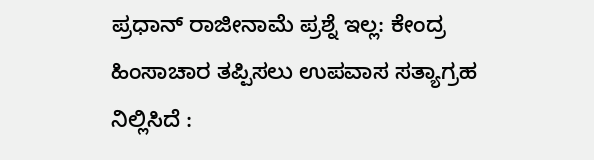ಪ್ರಧಾನ್‌ ರಾಜೀನಾಮೆ ಪ್ರಶ್ನೆ ಇಲ್ಲ: ಕೇಂದ್ರ
ಹಿಂಸಾಚಾರ ತಪ್ಪಿಸಲು ಉಪವಾಸ ಸತ್ಯಾಗ್ರಹ ನಿಲ್ಲಿಸಿದೆ :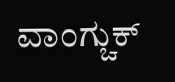ವಾಂಗ್ಚುಕ್‌